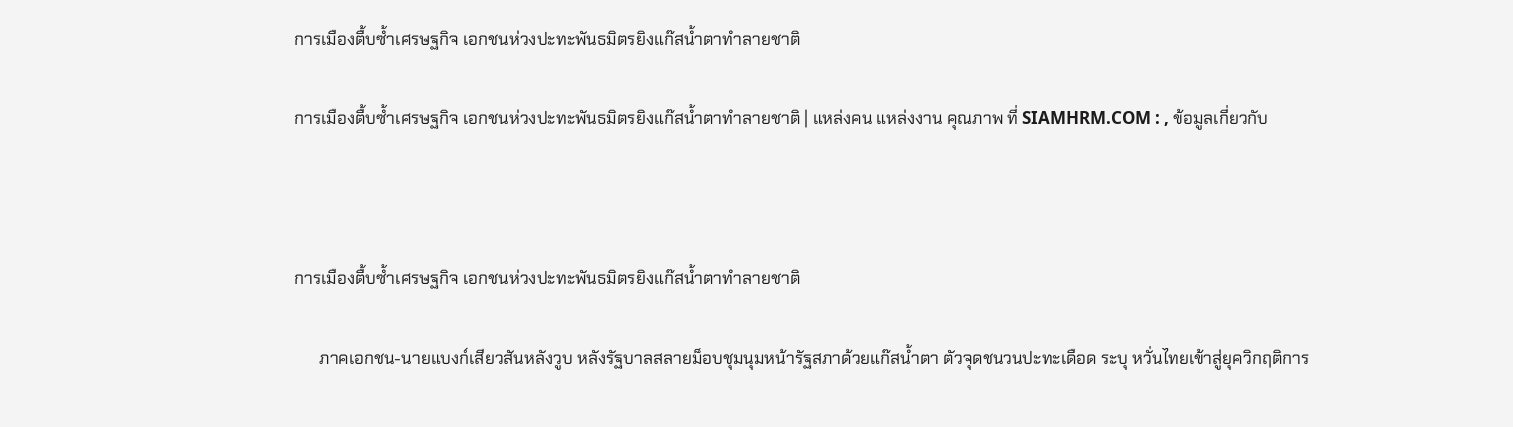การเมืองตื้บซ้ำเศรษฐกิจ เอกชนห่วงปะทะพันธมิตรยิงแก๊สน้ำตาทำลายชาติ

การเมืองตื้บซ้ำเศรษฐกิจ เอกชนห่วงปะทะพันธมิตรยิงแก๊สน้ำตาทำลายชาติ | แหล่งคน แหล่งงาน คุณภาพ ที่ SIAMHRM.COM : , ข้อมูลเกี่ยวกับ



การเมืองตื้บซ้ำเศรษฐกิจ เอกชนห่วงปะทะพันธมิตรยิงแก๊สน้ำตาทำลายชาติ

      ภาคเอกชน-นายแบงก์เสียวสันหลังวูบ หลังรัฐบาลสลายม็อบชุมนุมหน้ารัฐสภาด้วยแก๊สน้ำตา ตัวจุดชนวนปะทะเดือด ระบุ หวั่นไทยเข้าสู่ยุควิกฤติการ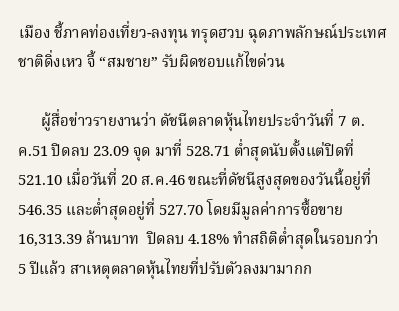เมือง ชี้ภาคท่องเที่ยว-ลงทุน ทรุดฮวบ ฉุดภาพลักษณ์ประเทศชาติดิ่งเหว จี้ “สมชาย” รับผิดชอบแก้ไขด่วน

      ผู้สื่อข่าวรายงานว่า ดัชนีตลาดหุ้นไทยประจำวันที่ 7 ต.ค.51 ปิดลบ 23.09 จุด มาที่ 528.71 ต่ำสุดนับตั้งแต่ปิดที่ 521.10 เมื่อวันที่ 20 ส.ค.46 ขณะที่ดัชนีสูงสุดของวันนี้อยู่ที่ 546.35 และต่ำสุดอยู่ที่ 527.70 โดยมีมูลค่าการซื้อขาย 16,313.39 ล้านบาท  ปิดลบ 4.18% ทำสถิติต่ำสุดในรอบกว่า 5 ปีแล้ว สาเหตุตลาดหุ้นไทยที่ปรับตัวลงมามากก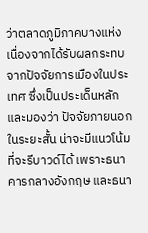ว่าตลาดภูมิภาคบางแห่ง เนื่องจากได้รับผลกระทบจากปัจจัยการเมืองในประเทศ ซึ่งเป็นประเด็นหลัก และมองว่า ปัจจัยภายนอกในระยะสั้น น่าจะมีแนวโน้มที่จะรีบาวด์ได้ เพราะธนาคารกลางอังกฤษ และธนา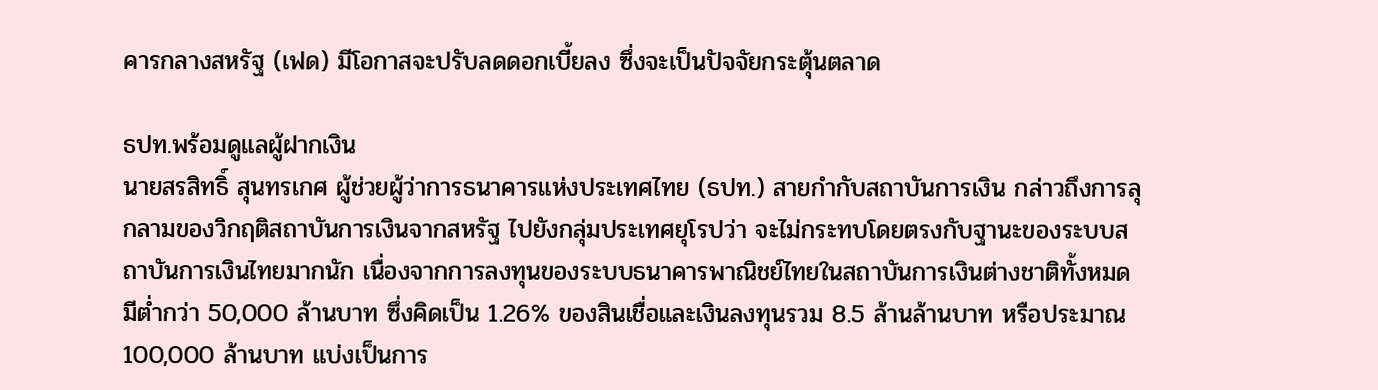คารกลางสหรัฐ (เฟด) มีโอกาสจะปรับลดดอกเบี้ยลง ซึ่งจะเป็นปัจจัยกระตุ้นตลาด

ธปท.พร้อมดูแลผู้ฝากเงิน
นายสรสิทธิ์ สุนทรเกศ ผู้ช่วยผู้ว่าการธนาคารแห่งประเทศไทย (ธปท.) สายกำกับสถาบันการเงิน กล่าวถึงการลุกลามของวิกฤติสถาบันการเงินจากสหรัฐ ไปยังกลุ่มประเทศยุโรปว่า จะไม่กระทบโดยตรงกับฐานะของระบบสถาบันการเงินไทยมากนัก เนื่องจากการลงทุนของระบบธนาคารพาณิชย์ไทยในสถาบันการเงินต่างชาติทั้งหมด มีต่ำกว่า 50,000 ล้านบาท ซึ่งคิดเป็น 1.26% ของสินเชื่อและเงินลงทุนรวม 8.5 ล้านล้านบาท หรือประมาณ 100,000 ล้านบาท แบ่งเป็นการ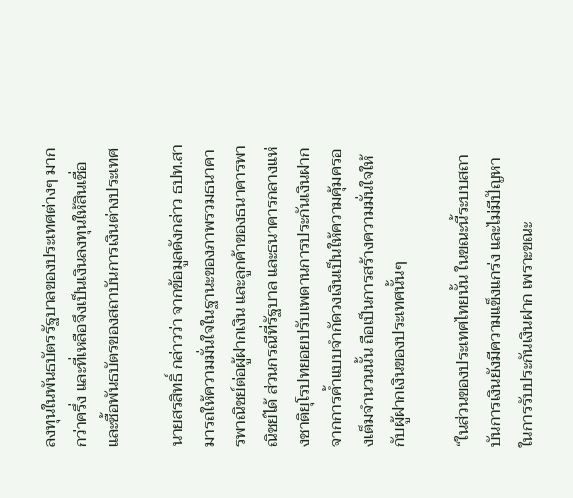ลงทุนในพันธบัตรรัฐบาลของประเทศต่างๆ มากกว่าครึ่ง และที่เหลือจึงเป็นเงินลงทุนให้สินเชื่อ และซื้อพันธบัตรของสถาบันการเงินต่างประเทศ

นายสรสิทธิ์ กล่าวว่า จากข้อมูลดังกล่าว ธปท.สามารถให้ความมั่นใจในฐานะของภาพรวมธนาคารพาณิชย์ต่อผู้ฝากเงิน และลูกค้าของธนาคารพาณิชย์ได้ ส่วนกรณีที่รัฐบาล และธนาคารกลางแห่งชาติยุโรปทยอยปรับเพดานการประกันเงินฝาก จากการค้ำแบบจำกัดวงเงินเป็นให้ความคุ้มครองเต็มจำนวนนั้น ถือเป็นการสร้างความมั่นใจให้กับผู้ฝากเงินของประเทศนั้นๆ

“ในส่วนของประเทศไทยนั้น ในขณะนี้ระบบสถาบันการเงินยังมีความแข็งแกร่ง และไม่มีปัญหาในการรับประกันเงินฝาก เพราะขณะ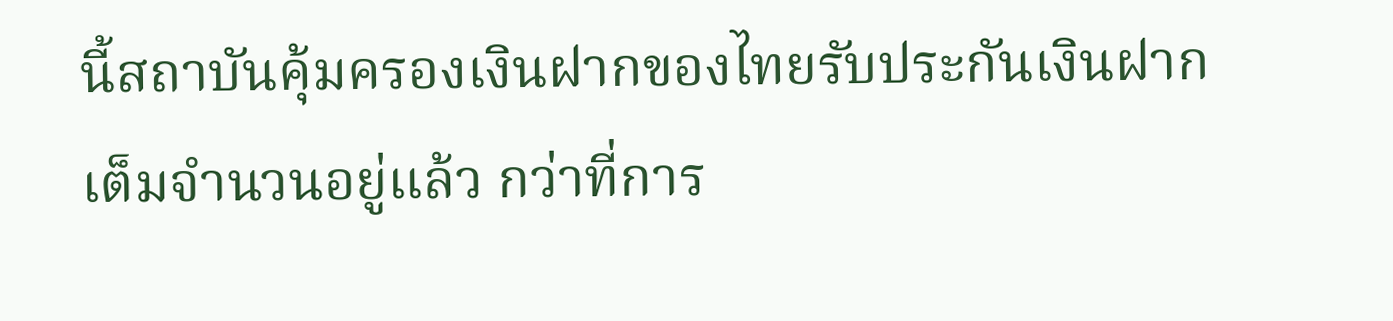นี้สถาบันคุ้มครองเงินฝากของไทยรับประกันเงินฝากเต็มจำนวนอยู่แล้ว กว่าที่การ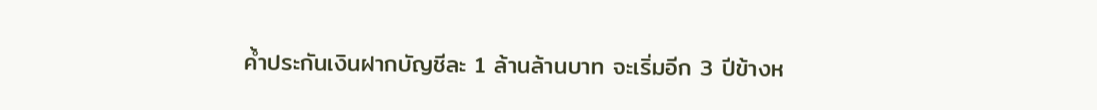ค้ำประกันเงินฝากบัญชีละ 1 ล้านล้านบาท จะเริ่มอีก 3 ปีข้างห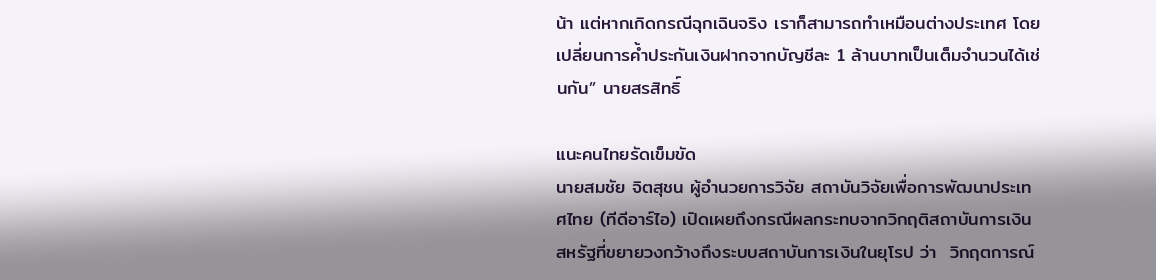น้า แต่หากเกิดกรณีฉุกเฉินจริง เราก็สามารถทำเหมือนต่างประเทศ โดยเปลี่ยนการค้ำประกันเงินฝากจากบัญชีละ 1 ล้านบาทเป็นเต็มจำนวนได้เช่นกัน” นายสรสิทธิ์

แนะคนไทยรัดเข็มขัด
นายสมชัย จิตสุชน ผู้อำนวยการวิจัย สถาบันวิจัยเพื่อการพัฒนาประเทศไทย (ทีดีอาร์ไอ) เปิดเผยถึงกรณีผลกระทบจากวิกฤติสถาบันการเงินสหรัฐที่ขยายวงกว้างถึงระบบสถาบันการเงินในยุโรป ว่า  วิกฤตการณ์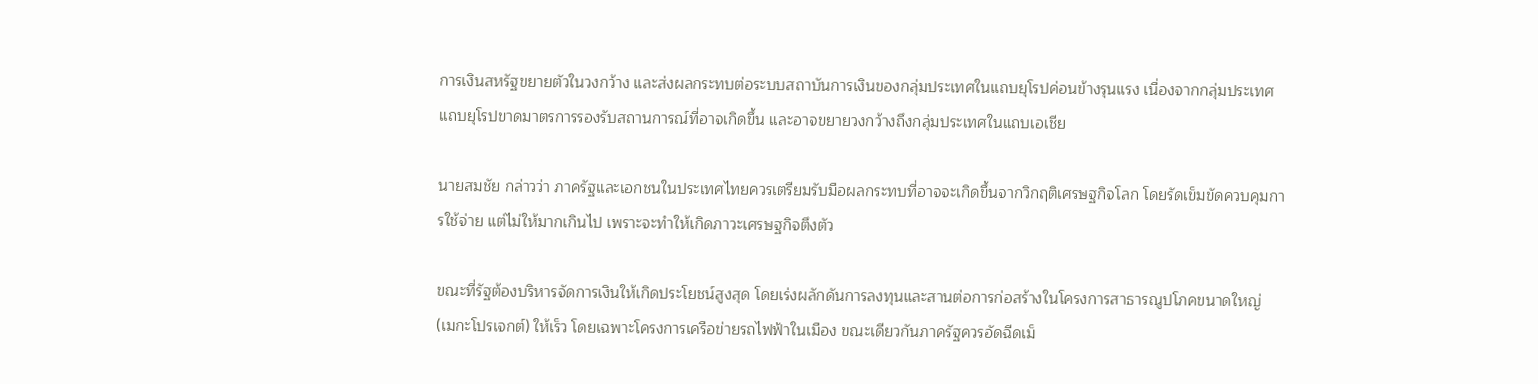การเงินสหรัฐขยายตัวในวงกว้าง และส่งผลกระทบต่อระบบสถาบันการเงินของกลุ่มประเทศในแถบยุโรปค่อนข้างรุนแรง เนื่องจากกลุ่มประเทศแถบยุโรปขาดมาตรการรองรับสถานการณ์ที่อาจเกิดขึ้น และอาจขยายวงกว้างถึงกลุ่มประเทศในแถบเอเชีย

นายสมชัย กล่าวว่า ภาครัฐและเอกชนในประเทศไทยควรเตรียมรับมือผลกระทบที่อาจจะเกิดขึ้นจากวิกฤติเศรษฐกิจโลก โดยรัดเข็มขัดควบคุมการใช้จ่าย แต่ไม่ให้มากเกินไป เพราะจะทำให้เกิดภาวะเศรษฐกิจตึงตัว

ขณะที่รัฐต้องบริหารจัดการเงินให้เกิดประโยชน์สูงสุด โดยเร่งผลักดันการลงทุนและสานต่อการก่อสร้างในโครงการสาธารณูปโภคขนาดใหญ่ (เมกะโปรเจกต์) ให้เร็ว โดยเฉพาะโครงการเครือข่ายรถไฟฟ้าในเมือง ขณะเดียวกันภาครัฐควรอัดฉีดเม็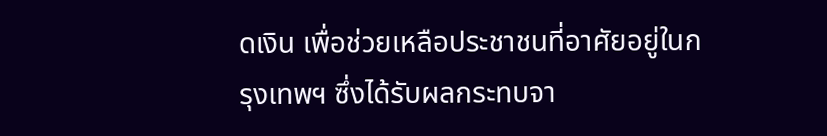ดเงิน เพื่อช่วยเหลือประชาชนที่อาศัยอยู่ในกรุงเทพฯ ซึ่งได้รับผลกระทบจา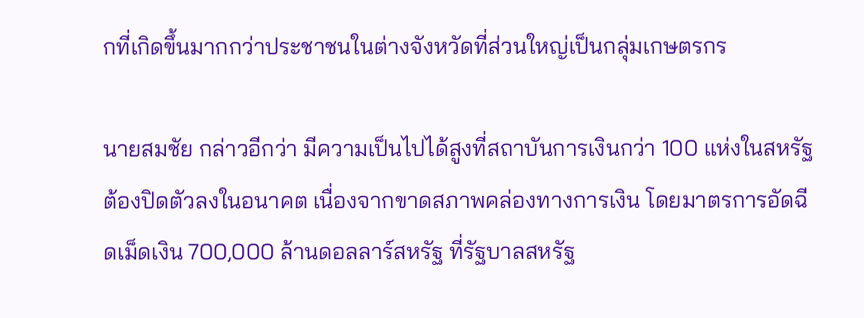กที่เกิดขึ้นมากกว่าประชาชนในต่างจังหวัดที่ส่วนใหญ่เป็นกลุ่มเกษตรกร

นายสมชัย กล่าวอีกว่า มีความเป็นไปได้สูงที่สถาบันการเงินกว่า 100 แห่งในสหรัฐ ต้องปิดตัวลงในอนาคต เนื่องจากขาดสภาพคล่องทางการเงิน โดยมาตรการอัดฉีดเม็ดเงิน 700,000 ล้านดอลลาร์สหรัฐ ที่รัฐบาลสหรัฐ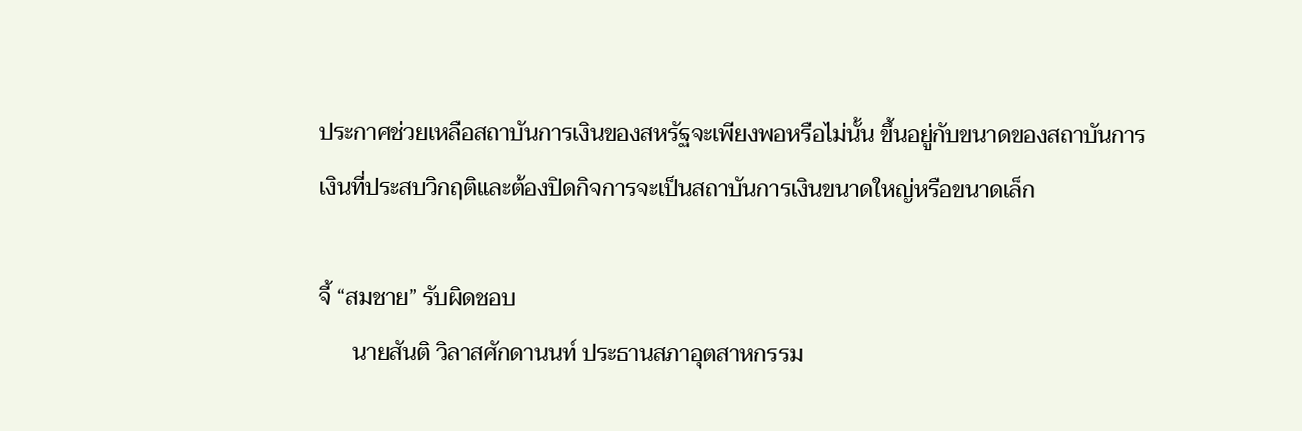ประกาศช่วยเหลือสถาบันการเงินของสหรัฐจะเพียงพอหรือไม่นั้น ขึ้นอยู่กับขนาดของสถาบันการเงินที่ประสบวิกฤติและต้องปิดกิจการจะเป็นสถาบันการเงินขนาดใหญ่หรือขนาดเล็ก

จี้ “สมชาย” รับผิดชอบ
      นายสันติ วิลาสศักดานนท์ ประธานสภาอุตสาหกรรม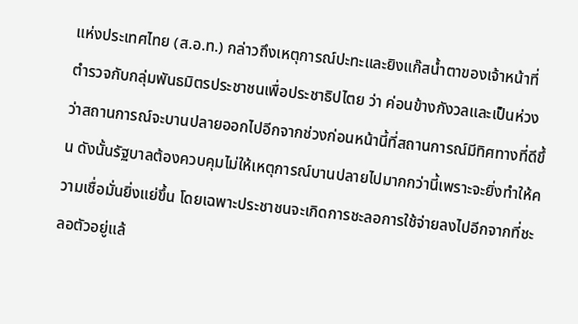แห่งประเทศไทย (ส.อ.ท.) กล่าวถึงเหตุการณ์ปะทะและยิงแก๊สน้ำตาของเจ้าหน้าที่ตำรวจกับกลุ่มพันธมิตรประชาชนเพื่อประชาธิปไตย ว่า ค่อนข้างกังวลและเป็นห่วงว่าสถานการณ์จะบานปลายออกไปอีกจากช่วงก่อนหน้านี้ที่สถานการณ์มีทิศทางที่ดีขึ้น ดังนั้นรัฐบาลต้องควบคุมไม่ให้เหตุการณ์บานปลายไปมากกว่านี้เพราะจะยิ่งทำให้ความเชื่อมั่นยิ่งแย่ขึ้น โดยเฉพาะประชาชนจะเกิดการชะลอการใช้จ่ายลงไปอีกจากที่ชะลอตัวอยู่แล้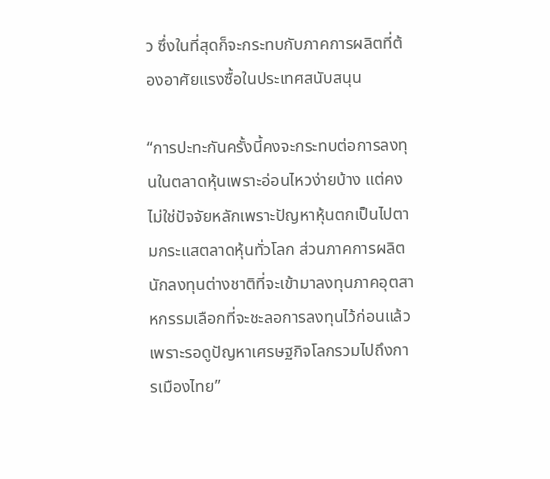ว ซึ่งในที่สุดก็จะกระทบกับภาคการผลิตที่ต้องอาศัยแรงซื้อในประเทศสนับสนุน

“การปะทะกันครั้งนี้คงจะกระทบต่อการลงทุนในตลาดหุ้นเพราะอ่อนไหวง่ายบ้าง แต่คงไม่ใช่ปัจจัยหลักเพราะปัญหาหุ้นตกเป็นไปตามกระแสตลาดหุ้นทั่วโลก ส่วนภาคการผลิตนักลงทุนต่างชาติที่จะเข้ามาลงทุนภาคอุตสาหกรรมเลือกที่จะชะลอการลงทุนไว้ก่อนแล้วเพราะรอดูปัญหาเศรษฐกิจโลกรวมไปถึงการเมืองไทย”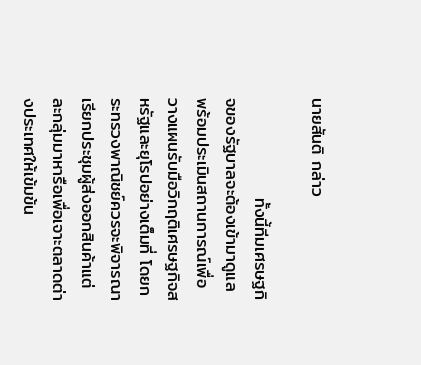นายสันติ กล่าว

                ทั้งนี้ทีมเศรษฐกิจของรัฐบาลจะต้องเข้ามาดูแลพร้อมประเมินสถานการณ์เพื่อวางแผนรับมือวิกฤติเศรษฐกิจสหรัฐและยุโรปอย่างเต็มที่ โดยกระทรวงพาณิชย์ควรจะพิจารณาเรียกประชุมผู้ส่งออกสินค้าแต่ละกลุ่มมาหารือเพื่อเจาะตลาดต่างประเทศให้เข้มข้น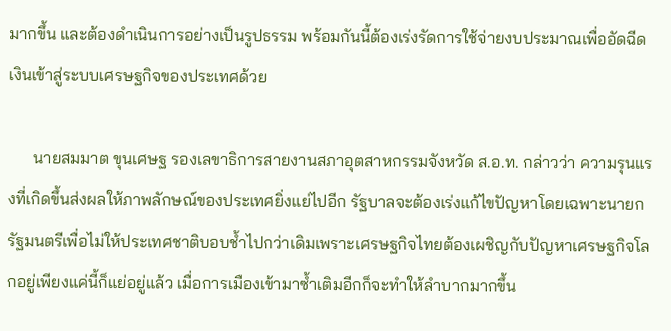มากขึ้น และต้องดำเนินการอย่างเป็นรูปธรรม พร้อมกันนี้ต้องเร่งรัดการใช้จ่ายงบประมาณเพื่ออัดฉีดเงินเข้าสู่ระบบเศรษฐกิจของประเทศด้วย

      นายสมมาต ขุนเศษฐ รองเลขาธิการสายงานสภาอุตสาหกรรมจังหวัด ส.อ.ท. กล่าวว่า ความรุนแรงที่เกิดขึ้นส่งผลให้ภาพลักษณ์ของประเทศยิ่งแย่ไปอีก รัฐบาลจะต้องเร่งแก้ไขปัญหาโดยเฉพาะนายกรัฐมนตรีเพื่อไม่ให้ประเทศชาติบอบช้ำไปกว่าเดิมเพราะเศรษฐกิจไทยต้องเผชิญกับปัญหาเศรษฐกิจโลกอยู่เพียงแค่นี้ก็แย่อยู่แล้ว เมื่อการเมืองเข้ามาซ้ำเติมอีกก็จะทำให้ลำบากมากขึ้น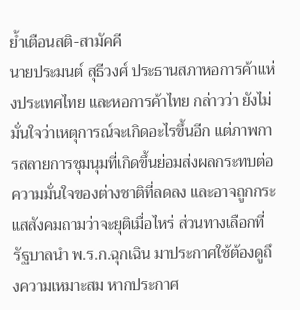ย้ำเตือนสติ-สามัคคี
นายประมนต์ สุธีวงศ์ ประธานสภาหอการค้าแห่งประเทศไทย และหอการค้าไทย กล่าวว่า ยังไม่มั่นใจว่าเหตุการณ์จะเกิดอะไรขึ้นอีก แต่ภาพการสลายการชุมนุมที่เกิดขึ้นย่อมส่งผลกระทบต่อความมั่นใจของต่างชาติที่ลดลง และอาจถูกกระแสสังคมถามว่าจะยุติเมื่อไหร่ ส่วนทางเลือกที่รัฐบาลนำ พ.ร.ก.ฉุกเฉิน มาประกาศใช้ต้องดูถึงความเหมาะสม หากประกาศ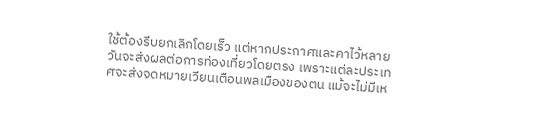ใช้ต้องรีบยกเลิกโดยเร็ว แต่หากประกาศและคาไว้หลายวันจะส่งผลต่อการท่องเที่ยวโดยตรง เพราะแต่ละประเทศจะส่งจดหมายเวียนเตือนพลเมืองของตน แม้จะไม่มีเห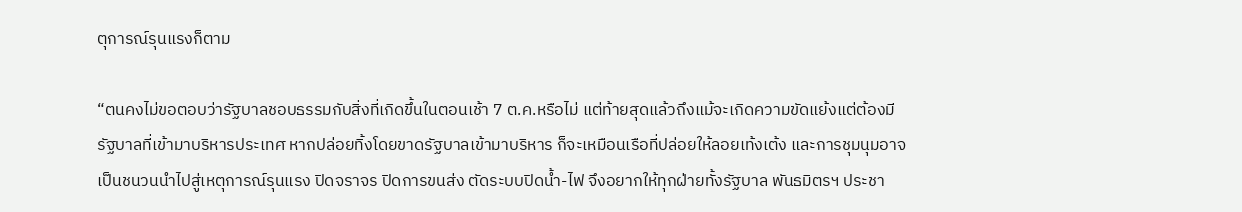ตุการณ์รุนแรงก็ตาม

“ตนคงไม่ขอตอบว่ารัฐบาลชอบธรรมกับสิ่งที่เกิดขึ้นในตอนเช้า 7 ต.ค.หรือไม่ แต่ท้ายสุดแล้วถึงแม้จะเกิดความขัดแย้งแต่ต้องมีรัฐบาลที่เข้ามาบริหารประเทศ หากปล่อยทิ้งโดยขาดรัฐบาลเข้ามาบริหาร ก็จะเหมือนเรือที่ปล่อยให้ลอยเท้งเต้ง และการชุมนุมอาจเป็นชนวนนำไปสู่เหตุการณ์รุนแรง ปิดจราจร ปิดการขนส่ง ตัดระบบปิดน้ำ-ไฟ จึงอยากให้ทุกฝ่ายทั้งรัฐบาล พันธมิตรฯ ประชา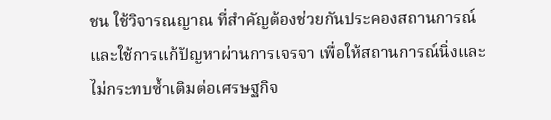ชน ใช้วิจารณญาณ ที่สำคัญต้องช่วยกันประคองสถานการณ์และใช้การแก้ปัญหาผ่านการเจรจา เพื่อให้สถานการณ์นิ่งและไม่กระทบซ้ำเติมต่อเศรษฐกิจ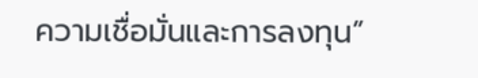ความเชื่อมั่นและการลงทุน”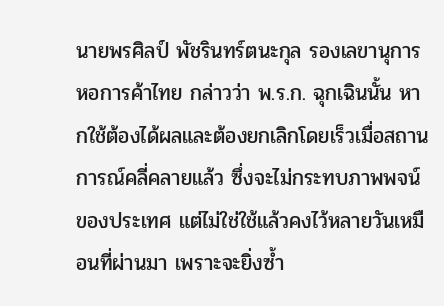นายพรศิลป์ พัชรินทร์ตนะกุล รองเลขานุการหอการค้าไทย กล่าวว่า พ.ร.ก. ฉุกเฉินนั้น หากใช้ต้องได้ผลและต้องยกเลิกโดยเร็วเมื่อสถานการณ์คลี่คลายแล้ว ซึ่งจะไม่กระทบภาพพจน์ของประเทศ แต่ไม่ใช่ใช้แล้วคงไว้หลายวันเหมือนที่ผ่านมา เพราะจะยิ่งซ้ำ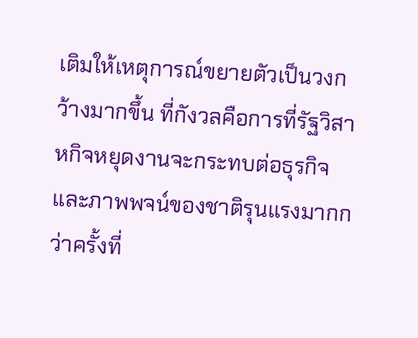เติมให้เหตุการณ์ขยายตัวเป็นวงกว้างมากขึ้น ที่กังวลคือการที่รัฐวิสาหกิจหยุดงานจะกระทบต่อธุรกิจและภาพพจน์ของชาติรุนแรงมากกว่าครั้งที่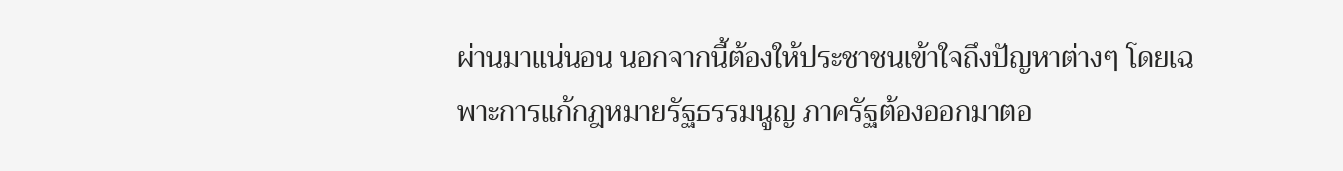ผ่านมาแน่นอน นอกจากนี้ต้องให้ประชาชนเข้าใจถึงปัญหาต่างๆ โดยเฉพาะการแก้กฎหมายรัฐธรรมนูญ ภาครัฐต้องออกมาตอ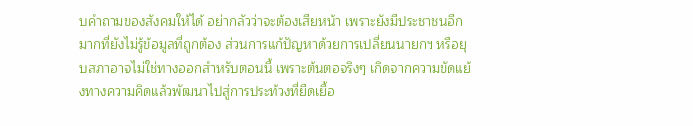บคำถามของสังคมให้ได้ อย่ากลัวว่าจะต้องเสียหน้า เพราะยังมีประชาชนอีกมากที่ยังไม่รู้ข้อมูลที่ถูกต้อง ส่วนการแก้ปัญหาด้วยการเปลี่ยนนายกฯ หรือยุบสภาอาจไม่ใช่ทางออกสำหรับตอนนี้ เพราะต้นตอจริงๆ เกิดจากความขัดแย้งทางความคิดแล้วพัฒนาไปสู่การประท้วงที่ยืดเยื้อ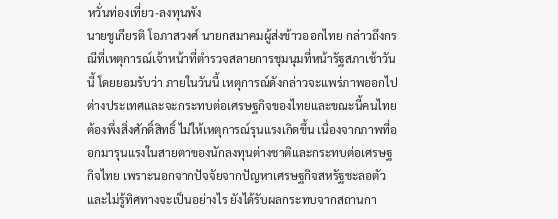หวั่นท่องเที่ยว-ลงทุนพัง
นายชูเกียรติ โอภาสวงศ์ นายกสมาคมผู้ส่งข้าวออกไทย กล่าวถึงกรณีที่เหตุการณ์เจ้าหน้าที่ตำรวจสลายการชุมนุมที่หน้ารัฐสภาเช้าวันนี้ โดยยอมรับว่า ภายในวันนี้ เหตุการณ์ดังกล่าวจะแพร่ภาพออกไปต่างประเทศและจะกระทบต่อเศรษฐกิจของไทยและขณะนี้คนไทยต้องพึ่งสิ่งศักดิ์สิทธิ์ ไม่ให้เหตุการณ์รุนแรงเกิดขึ้น เนื่องจากภาพที่ออกมารุนแรงในสายตาของนักลงทุนต่างชาติและกระทบต่อเศรษฐกิจไทย เพราะนอกจากปัจจัยจากปัญหาเศรษฐกิจสหรัฐชะลอตัวและไม่รู้ทิศทางจะเป็นอย่างไร ยังได้รับผลกระทบจากสถานกา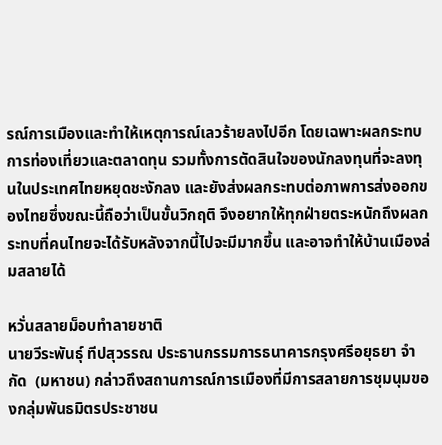รณ์การเมืองและทำให้เหตุการณ์เลวร้ายลงไปอีก โดยเฉพาะผลกระทบการท่องเที่ยวและตลาดทุน รวมทั้งการตัดสินใจของนักลงทุนที่จะลงทุนในประเทศไทยหยุดชะงักลง และยังส่งผลกระทบต่อภาพการส่งออกของไทยซึ่งขณะนี้ถือว่าเป็นขั้นวิกฤติ จึงอยากให้ทุกฝ่ายตระหนักถึงผลกระทบที่คนไทยจะได้รับหลังจากนี้ไปจะมีมากขึ้น และอาจทำให้บ้านเมืองล่มสลายได้

หวั่นสลายม็อบทำลายชาติ
นายวีระพันธุ์ ทีปสุวรรณ ประธานกรรมการธนาคารกรุงศรีอยุธยา จำกัด  (มหาชน) กล่าวถึงสถานการณ์การเมืองที่มีการสลายการชุมนุมของกลุ่มพันธมิตรประชาชน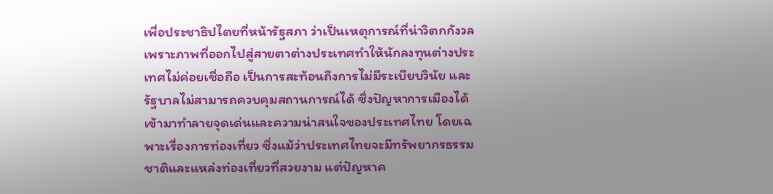เพื่อประชาธิปไตยที่หน้ารัฐสภา ว่าเป็นเหตุการณ์ที่น่าวิตกกังวล เพราะภาพที่ออกไปสู่สายตาต่างประเทศทำให้นักลงทุนต่างประเทศไม่ค่อยเชื่อถือ เป็นการสะท้อนถึงการไม่มีระเบียบวินัย และรัฐบาลไม่สามารถควบคุมสถานการณ์ได้ ซึ่งปัญหาการเมืองได้เข้ามาทำลายจุดเด่นและความน่าสนใจของประเทศไทย โดยเฉพาะเรื่องการท่องเที่ยว ซึ่งแม้ว่าประเทศไทยจะมีทรัพยากรธรรมชาติและแหล่งท่องเที่ยวที่สวยงาม แต่ปัญหาค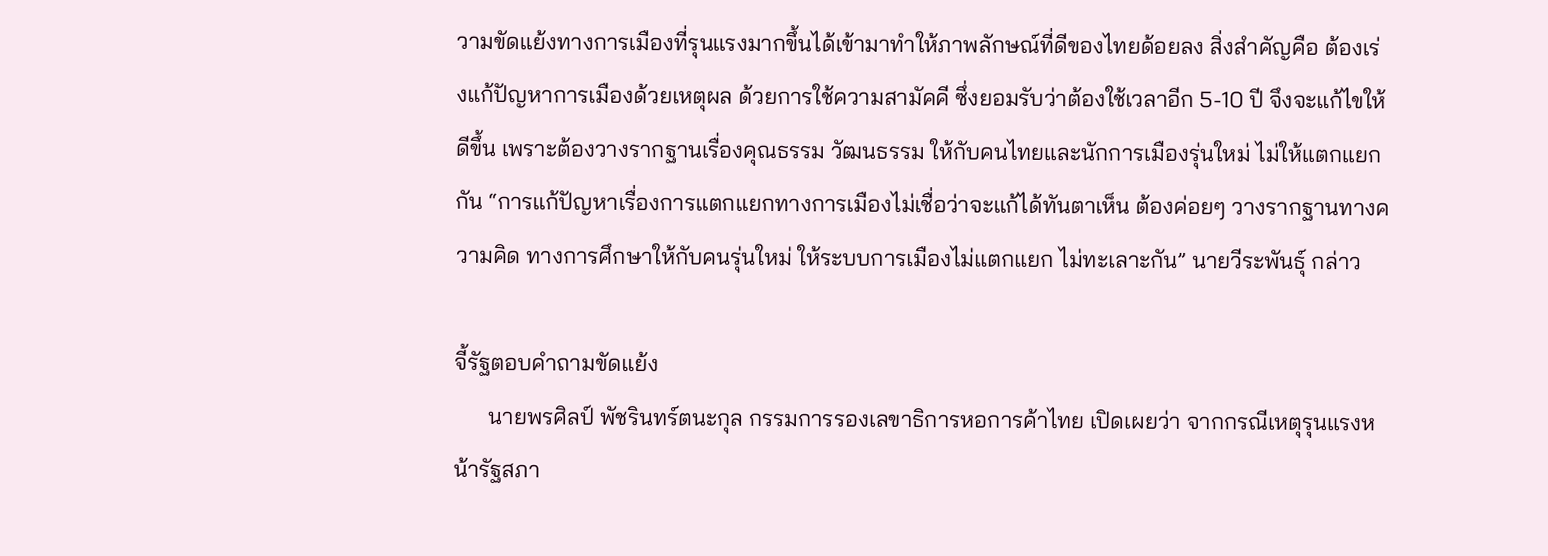วามขัดแย้งทางการเมืองที่รุนแรงมากขึ้นได้เข้ามาทำให้ภาพลักษณ์ที่ดีของไทยด้อยลง สิ่งสำคัญคือ ต้องเร่งแก้ปัญหาการเมืองด้วยเหตุผล ด้วยการใช้ความสามัคคี ซึ่งยอมรับว่าต้องใช้เวลาอีก 5-10 ปี จึงจะแก้ไขให้ดีขึ้น เพราะต้องวางรากฐานเรื่องคุณธรรม วัฒนธรรม ให้กับคนไทยและนักการเมืองรุ่นใหม่ ไม่ให้แตกแยกกัน “การแก้ปัญหาเรื่องการแตกแยกทางการเมืองไม่เชื่อว่าจะแก้ได้ทันตาเห็น ต้องค่อยๆ วางรากฐานทางความคิด ทางการศึกษาให้กับคนรุ่นใหม่ ให้ระบบการเมืองไม่แตกแยก ไม่ทะเลาะกัน” นายวีระพันธุ์ กล่าว

จี้รัฐตอบคำถามขัดแย้ง
      นายพรศิลป์ พัชรินทร์ตนะกุล กรรมการรองเลขาธิการหอการค้าไทย เปิดเผยว่า จากกรณีเหตุรุนแรงหน้ารัฐสภา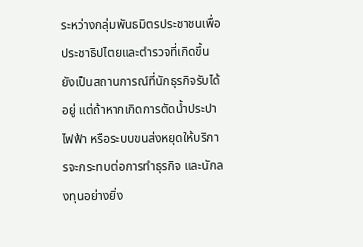ระหว่างกลุ่มพันธมิตรประชาชนเพื่อประชาธิปไตยและตำรวจที่เกิดขึ้นยังเป็นสถานการณ์ที่นักธุรกิจรับได้อยู่ แต่ถ้าหากเกิดการตัดน้ำประปา ไฟฟ้า หรือระบบขนส่งหยุดให้บริการจะกระทบต่อการทำธุรกิจ และนักลงทุนอย่างยิ่ง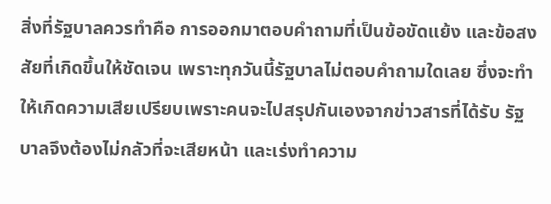สิ่งที่รัฐบาลควรทำคือ การออกมาตอบคำถามที่เป็นข้อขัดแย้ง และข้อสงสัยที่เกิดขึ้นให้ชัดเจน เพราะทุกวันนี้รัฐบาลไม่ตอบคำถามใดเลย ซึ่งจะทำให้เกิดความเสียเปรียบเพราะคนจะไปสรุปกันเองจากข่าวสารที่ได้รับ รัฐบาลจึงต้องไม่กลัวที่จะเสียหน้า และเร่งทำความ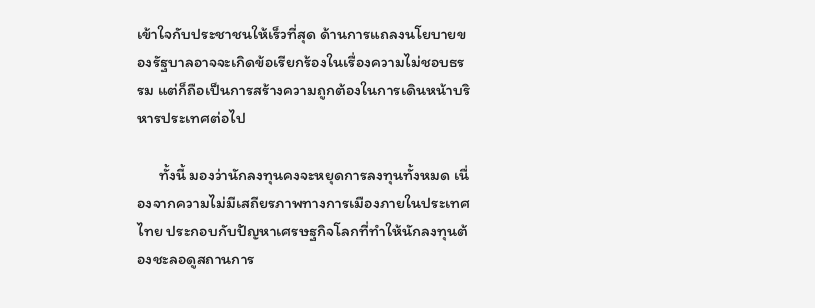เข้าใจกับประชาชนให้เร็วที่สุด ด้านการแถลงนโยบายของรัฐบาลอาจจะเกิดข้อเรียกร้องในเรื่องความไม่ชอบธรรม แต่ก็ถือเป็นการสร้างความถูกต้องในการเดินหน้าบริหารประเทศต่อไป

      ทั้งนี้ มองว่านักลงทุนคงจะหยุดการลงทุนทั้งหมด เนื่องจากความไม่มีเสถียรภาพทางการเมืองภายในประเทศไทย ประกอบกับปัญหาเศรษฐกิจโลกที่ทำให้นักลงทุนต้องชะลอดูสถานการ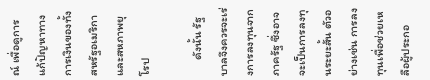ณ์ เพื่อดูการแก้ปัญหาทางการเงินของทั้งสหรัฐอเมริกา และสหภาพยุโรป

      ดังนั้น รัฐบาลจึงควรจะเร่งการลงทุนจากภาครัฐ ซึ่งอาจจะเป็นการลงทุนระยะสั้น ตัวอย่างเช่น การลงทุนเพื่อช่วยเหลือผู้ประกอ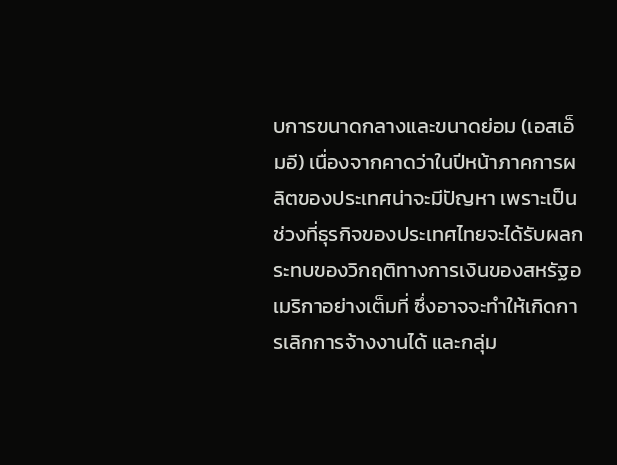บการขนาดกลางและขนาดย่อม (เอสเอ็มอี) เนื่องจากคาดว่าในปีหน้าภาคการผลิตของประเทศน่าจะมีปัญหา เพราะเป็นช่วงที่ธุรกิจของประเทศไทยจะได้รับผลกระทบของวิกฤติทางการเงินของสหรัฐอเมริกาอย่างเต็มที่ ซึ่งอาจจะทำให้เกิดการเลิกการจ้างงานได้ และกลุ่ม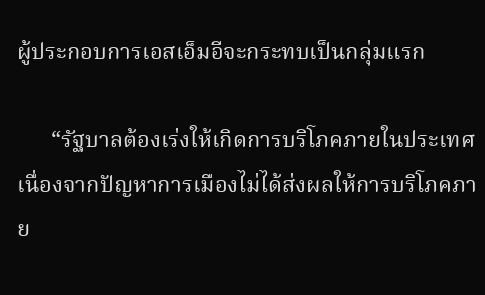ผู้ประกอบการเอสเอ็มอีจะกระทบเป็นกลุ่มแรก

      “รัฐบาลต้องเร่งให้เกิดการบริโภคภายในประเทศ เนื่องจากปัญหาการเมืองไม่ได้ส่งผลให้การบริโภคภาย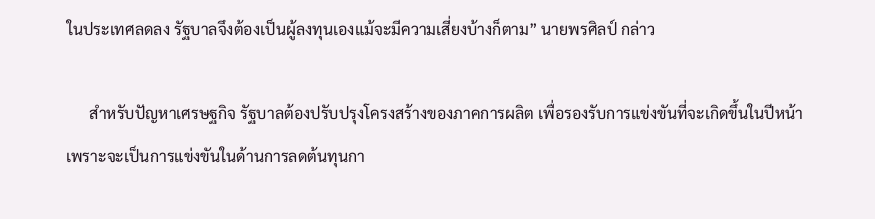ในประเทศลดลง รัฐบาลจึงต้องเป็นผู้ลงทุนเองแม้จะมีความเสี่ยงบ้างก็ตาม” นายพรศิลป์ กล่าว

      สำหรับปัญหาเศรษฐกิจ รัฐบาลต้องปรับปรุงโครงสร้างของภาคการผลิต เพื่อรองรับการแข่งขันที่จะเกิดขึ้นในปีหน้า เพราะจะเป็นการแข่งขันในด้านการลดต้นทุนกา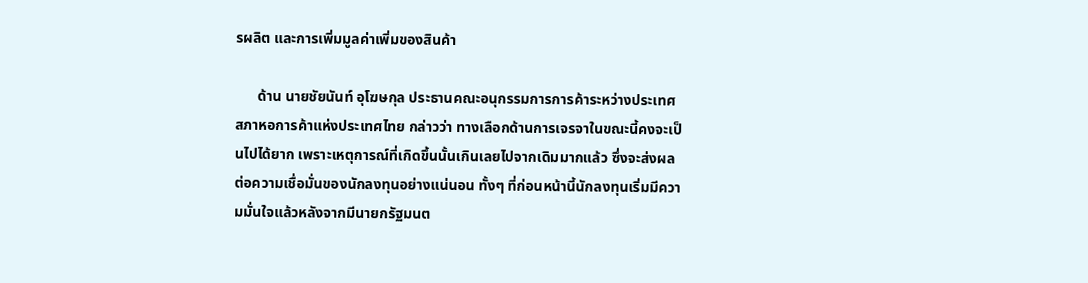รผลิต และการเพิ่มมูลค่าเพิ่มของสินค้า

      ด้าน นายชัยนันท์ อุโฆษกุล ประธานคณะอนุกรรมการการค้าระหว่างประเทศ สภาหอการค้าแห่งประเทศไทย กล่าวว่า ทางเลือกด้านการเจรจาในขณะนี้คงจะเป็นไปได้ยาก เพราะเหตุการณ์ที่เกิดขึ้นนั้นเกินเลยไปจากเดิมมากแล้ว ซึ่งจะส่งผลต่อความเชื่อมั่นของนักลงทุนอย่างแน่นอน ทั้งๆ ที่ก่อนหน้านี้นักลงทุนเริ่มมีความมั่นใจแล้วหลังจากมีนายกรัฐมนต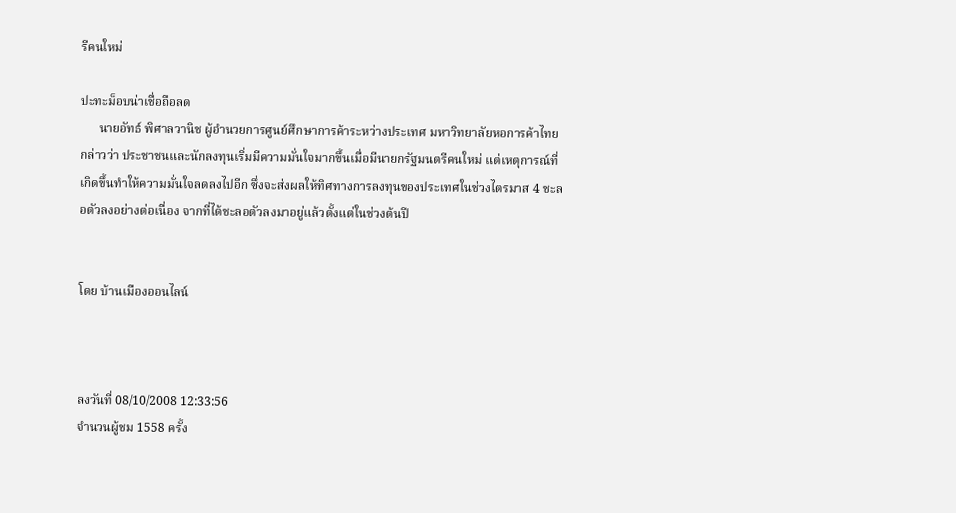รีคนใหม่

ปะทะม็อบน่าเชื่อถือลด
      นายอัทธ์ พิศาลวานิช ผู้อำนวยการศูนย์ศึกษาการค้าระหว่างประเทศ มหาวิทยาลัยหอการค้าไทย กล่าวว่า ประชาชนและนักลงทุนเริ่มมีความมั่นใจมากขึ้นเมื่อมีนายกรัฐมนตรีคนใหม่ แต่เหตุการณ์ที่เกิดขึ้นทำให้ความมั่นใจลดลงไปอีก ซึ่งจะส่งผลให้ทิศทางการลงทุนของประเทศในช่วงไตรมาส 4 ชะลอตัวลงอย่างต่อเนื่อง จากที่ได้ชะลอตัวลงมาอยู่แล้วตั้งแต่ในช่วงต้นปี


โดย บ้านเมืองออนไลน์



ลงวันที่ 08/10/2008 12:33:56
จำนวนผู้ชม 1558 ครั้ง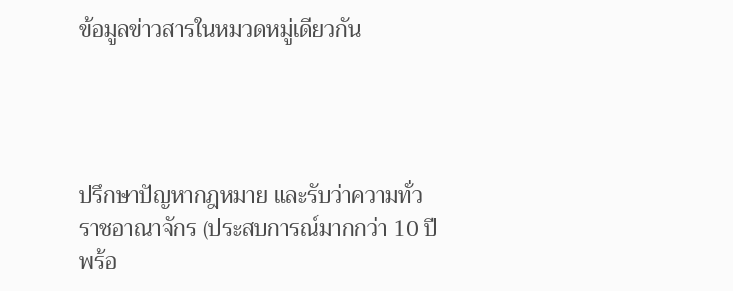ข้อมูลข่าวสารในหมวดหมู่เดียวกัน




ปรึกษาปัญหากฎหมาย และรับว่าความทั่วราชอาณาจักร (ประสบการณ์มากกว่า 10 ปี พร้อ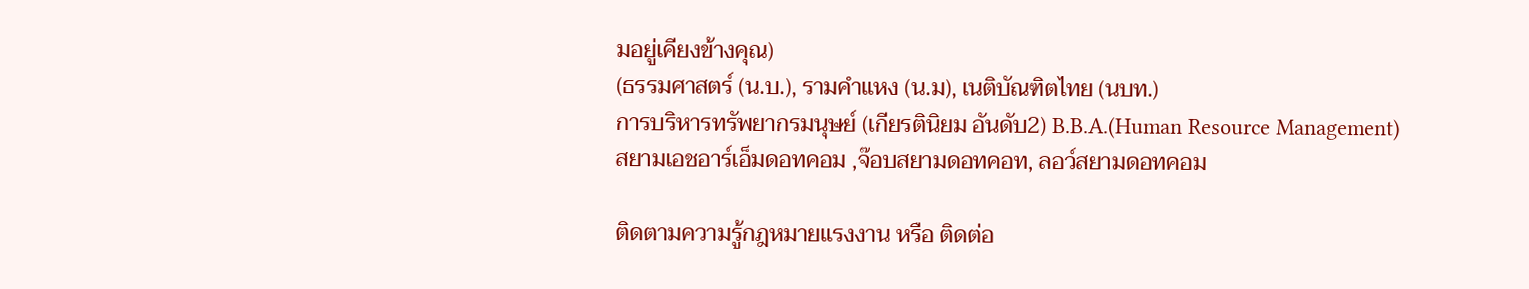มอยู่เคียงข้างคุณ)
(ธรรมศาสตร์ (น.บ.), รามคำแหง (น.ม), เนติบัณฑิตไทย (นบท.)
การบริหารทรัพยากรมนุษย์ (เกียรตินิยม อันดับ2) B.B.A.(Human Resource Management)
สยามเอชอาร์เอ็มดอทคอม ,จ๊อบสยามดอทคอท, ลอว์สยามดอทคอม

ติดตามความรู้กฎหมายแรงงาน หรือ ติดต่อ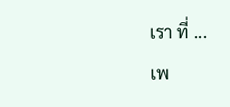เรา ที่ ...
เพ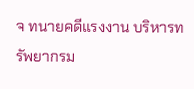จ ทนายคดีแรงงาน บริหารทรัพยากรม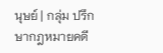นุษย์ | กลุ่ม ปรึกษากฎหมายคดี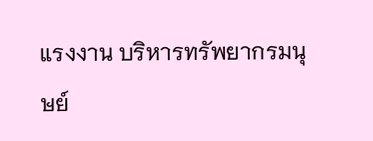แรงงาน บริหารทรัพยากรมนุษย์